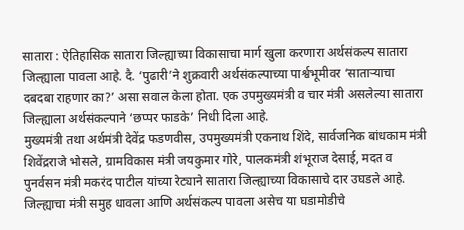सातारा : ऐतिहासिक सातारा जिल्ह्याच्या विकासाचा मार्ग खुला करणारा अर्थसंकल्प सातारा जिल्ह्याला पावला आहे. दै. ‘पुढारी’ने शुक्रवारी अर्थसंकल्पाच्या पार्श्वभूमीवर ‘साताऱ्याचा दबदबा राहणार का?’ असा सवाल केला होता. एक उपमुख्यमंत्री व चार मंत्री असलेल्या सातारा जिल्ह्याला अर्थसंकल्पाने ‘छप्पर फाडके’ निधी दिला आहे.
मुख्यमंत्री तथा अर्थमंत्री देवेंद्र फडणवीस, उपमुख्यमंत्री एकनाथ शिंदे, सार्वजनिक बांधकाम मंत्री शिवेंद्रराजे भोसले, ग्रामविकास मंत्री जयकुमार गोरे, पालकमंत्री शंभूराज देसाई, मदत व पुनर्वसन मंत्री मकरंद पाटील यांच्या रेट्याने सातारा जिल्ह्याच्या विकासाचे दार उघडले आहे. जिल्ह्याचा मंत्री समुह धावला आणि अर्थसंकल्प पावला असेच या घडामोडीचे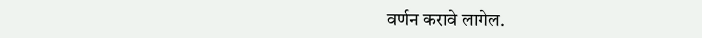वर्णन करावे लागेल.